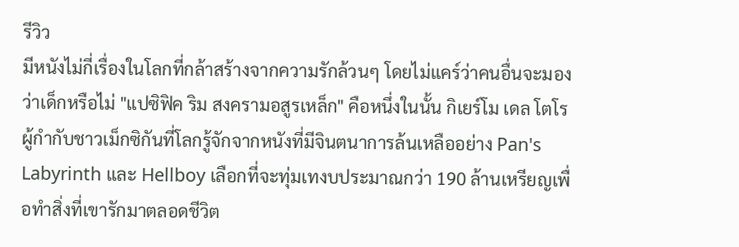รีวิว
มีหนังไม่กี่เรื่องในโลกที่กล้าสร้างจากความรักล้วนๆ โดยไม่แคร์ว่าคนอื่นจะมองว่าเด็กหรือไม่ "แปซิฟิค ริม สงครามอสูรเหล็ก" คือหนึ่งในนั้น กิเยร์โม เดล โตโร ผู้กำกับชาวเม็กซิกันที่โลกรู้จักจากหนังที่มีจินตนาการล้นเหลืออย่าง Pan's Labyrinth และ Hellboy เลือกที่จะทุ่มเทงบประมาณกว่า 190 ล้านเหรียญเพื่อทำสิ่งที่เขารักมาตลอดชีวิต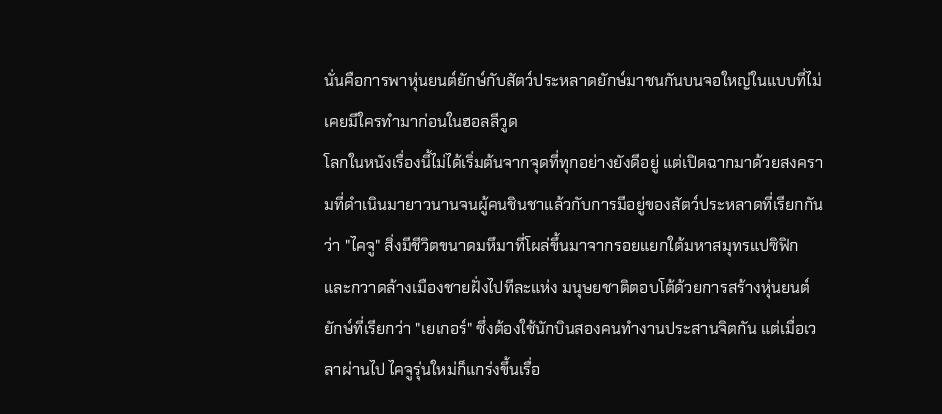นั่นคือการพาหุ่นยนต์ยักษ์กับสัตว์ประหลาดยักษ์มาชนกันบนจอใหญ่ในแบบที่ไม่เคยมีใครทำมาก่อนในฮอลลีวูด
โลกในหนังเรื่องนี้ไม่ได้เริ่มต้นจากจุดที่ทุกอย่างยังดีอยู่ แต่เปิดฉากมาด้วยสงครามที่ดำเนินมายาวนานจนผู้คนชินชาแล้วกับการมีอยู่ของสัตว์ประหลาดที่เรียกกันว่า "ไคจู" สิ่งมีชีวิตขนาดมหึมาที่โผล่ขึ้นมาจากรอยแยกใต้มหาสมุทรแปซิฟิก และกวาดล้างเมืองชายฝั่งไปทีละแห่ง มนุษยชาติตอบโต้ด้วยการสร้างหุ่นยนต์ยักษ์ที่เรียกว่า "เยเกอร์" ซึ่งต้องใช้นักบินสองคนทำงานประสานจิตกัน แต่เมื่อเวลาผ่านไป ไคจูรุ่นใหม่ก็แกร่งขึ้นเรื่อ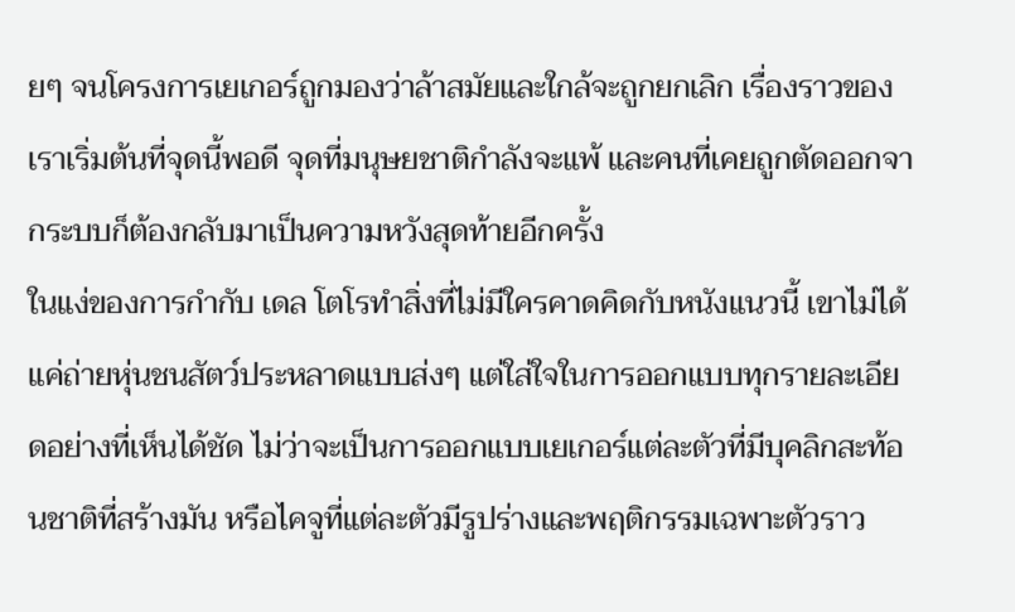ยๆ จนโครงการเยเกอร์ถูกมองว่าล้าสมัยและใกล้จะถูกยกเลิก เรื่องราวของเราเริ่มต้นที่จุดนี้พอดี จุดที่มนุษยชาติกำลังจะแพ้ และคนที่เคยถูกตัดออกจากระบบก็ต้องกลับมาเป็นความหวังสุดท้ายอีกครั้ง
ในแง่ของการกำกับ เดล โตโรทำสิ่งที่ไม่มีใครคาดคิดกับหนังแนวนี้ เขาไม่ได้แค่ถ่ายหุ่นชนสัตว์ประหลาดแบบส่งๆ แต่ใส่ใจในการออกแบบทุกรายละเอียดอย่างที่เห็นได้ชัด ไม่ว่าจะเป็นการออกแบบเยเกอร์แต่ละตัวที่มีบุคลิกสะท้อนชาติที่สร้างมัน หรือไคจูที่แต่ละตัวมีรูปร่างและพฤติกรรมเฉพาะตัวราว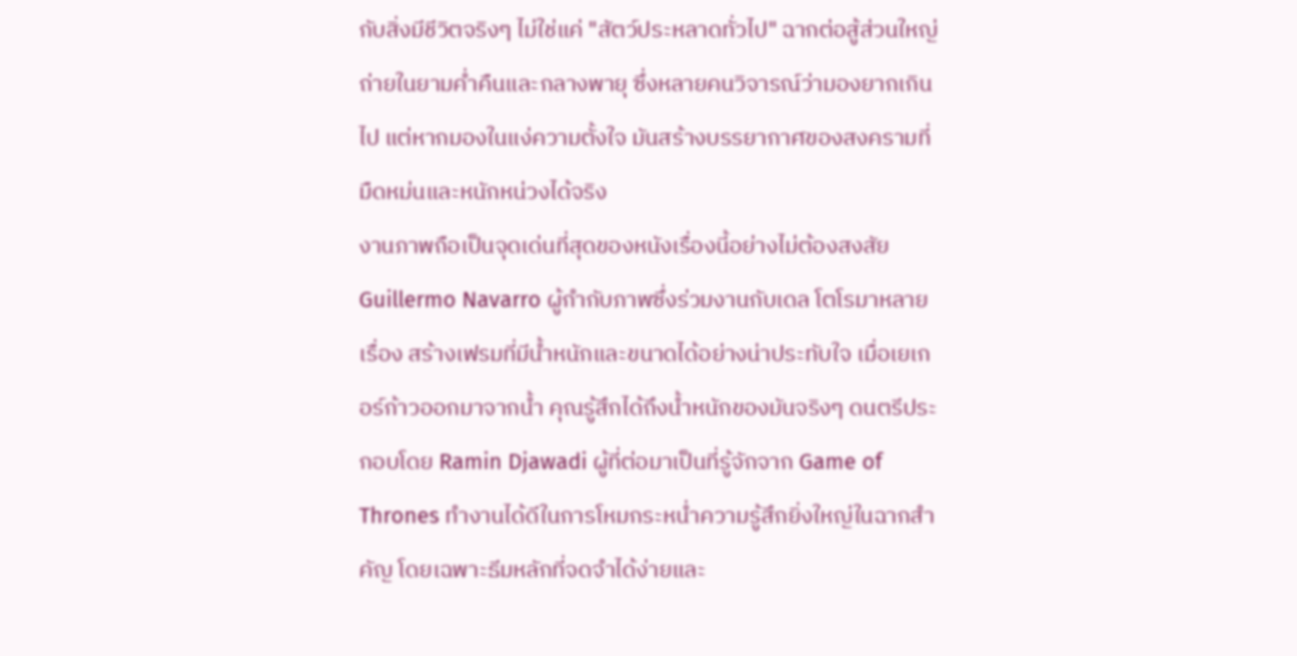กับสิ่งมีชีวิตจริงๆ ไม่ใช่แค่ "สัตว์ประหลาดทั่วไป" ฉากต่อสู้ส่วนใหญ่ถ่ายในยามค่ำคืนและกลางพายุ ซึ่งหลายคนวิจารณ์ว่ามองยากเกินไป แต่หากมองในแง่ความตั้งใจ มันสร้างบรรยากาศของสงครามที่มืดหม่นและหนักหน่วงได้จริง
งานภาพถือเป็นจุดเด่นที่สุดของหนังเรื่องนี้อย่างไม่ต้องสงสัย Guillermo Navarro ผู้กำกับภาพซึ่งร่วมงานกับเดล โตโรมาหลายเรื่อง สร้างเฟรมที่มีน้ำหนักและขนาดได้อย่างน่าประทับใจ เมื่อเยเกอร์ก้าวออกมาจากน้ำ คุณรู้สึกได้ถึงน้ำหนักของมันจริงๆ ดนตรีประกอบโดย Ramin Djawadi ผู้ที่ต่อมาเป็นที่รู้จักจาก Game of Thrones ทำงานได้ดีในการโหมกระหน่ำความรู้สึกยิ่งใหญ่ในฉากสำคัญ โดยเฉพาะธีมหลักที่จดจำได้ง่ายและ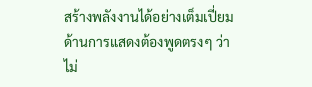สร้างพลังงานได้อย่างเต็มเปี่ยม
ด้านการแสดงต้องพูดตรงๆ ว่าไม่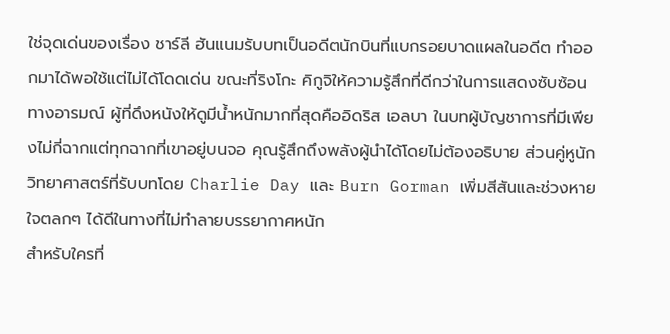ใช่จุดเด่นของเรื่อง ชาร์ลี ฮันแนมรับบทเป็นอดีตนักบินที่แบกรอยบาดแผลในอดีต ทำออกมาได้พอใช้แต่ไม่ได้โดดเด่น ขณะที่ริงโกะ คิกูจิให้ความรู้สึกที่ดีกว่าในการแสดงซับซ้อนทางอารมณ์ ผู้ที่ดึงหนังให้ดูมีน้ำหนักมากที่สุดคืออิดริส เอลบา ในบทผู้บัญชาการที่มีเพียงไม่กี่ฉากแต่ทุกฉากที่เขาอยู่บนจอ คุณรู้สึกถึงพลังผู้นำได้โดยไม่ต้องอธิบาย ส่วนคู่หูนักวิทยาศาสตร์ที่รับบทโดย Charlie Day และ Burn Gorman เพิ่มสีสันและช่วงหายใจตลกๆ ได้ดีในทางที่ไม่ทำลายบรรยากาศหนัก
สำหรับใครที่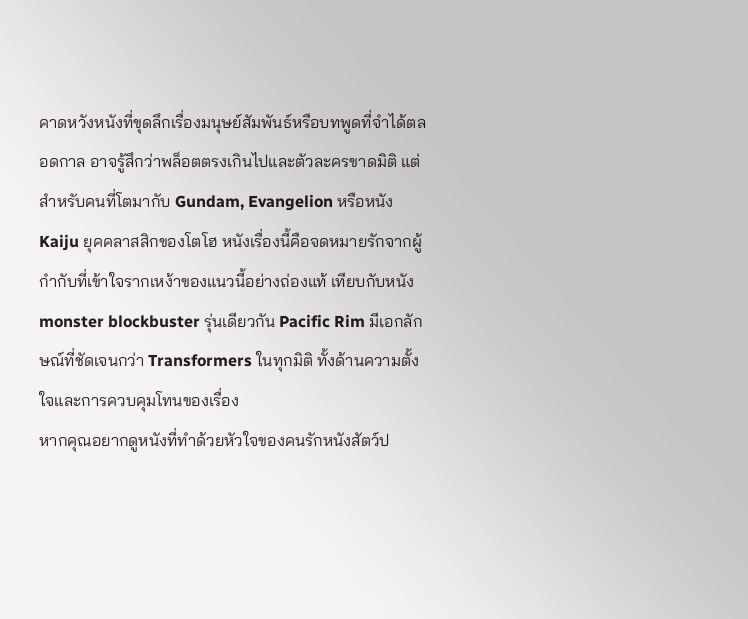คาดหวังหนังที่ขุดลึกเรื่องมนุษย์สัมพันธ์หรือบทพูดที่จำได้ตลอดกาล อาจรู้สึกว่าพล็อตตรงเกินไปและตัวละครขาดมิติ แต่สำหรับคนที่โตมากับ Gundam, Evangelion หรือหนัง Kaiju ยุคคลาสสิกของโตโฮ หนังเรื่องนี้คือจดหมายรักจากผู้กำกับที่เข้าใจรากเหง้าของแนวนี้อย่างถ่องแท้ เทียบกับหนัง monster blockbuster รุ่นเดียวกัน Pacific Rim มีเอกลักษณ์ที่ชัดเจนกว่า Transformers ในทุกมิติ ทั้งด้านความตั้งใจและการควบคุมโทนของเรื่อง
หากคุณอยากดูหนังที่ทำด้วยหัวใจของคนรักหนังสัตว์ป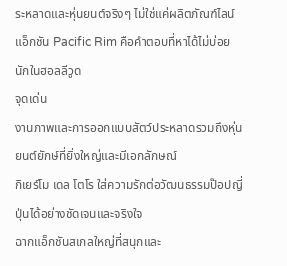ระหลาดและหุ่นยนต์จริงๆ ไม่ใช่แค่ผลิตภัณฑ์ไลน์แอ็กชัน Pacific Rim คือคำตอบที่หาได้ไม่บ่อยนักในฮอลลีวูด
จุดเด่น
งานภาพและการออกแบบสัตว์ประหลาดรวมถึงหุ่นยนต์ยักษ์ที่ยิ่งใหญ่และมีเอกลักษณ์
กิเยร์โม เดล โตโร ใส่ความรักต่อวัฒนธรรมป๊อปญี่ปุ่นได้อย่างชัดเจนและจริงใจ
ฉากแอ็กชันสเกลใหญ่ที่สนุกและ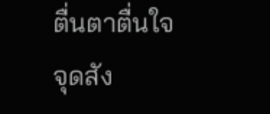ตื่นตาตื่นใจ
จุดสัง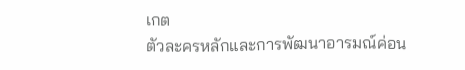เกต
ตัวละครหลักและการพัฒนาอารมณ์ค่อน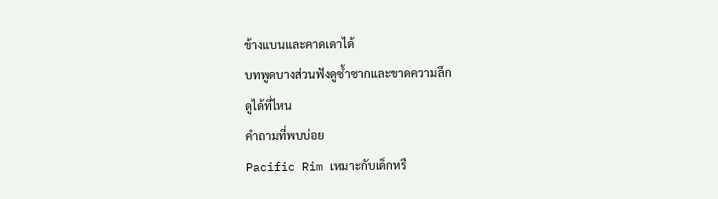ข้างแบนและคาดเดาได้
บทพูดบางส่วนฟังดูซ้ำซากและขาดความลึก
ดูได้ที่ไหน
คำถามที่พบบ่อย
Pacific Rim เหมาะกับเด็กหรื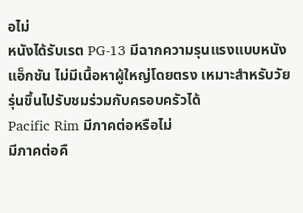อไม่
หนังได้รับเรต PG-13 มีฉากความรุนแรงแบบหนังแอ็กชัน ไม่มีเนื้อหาผู้ใหญ่โดยตรง เหมาะสำหรับวัยรุ่นขึ้นไปรับชมร่วมกับครอบครัวได้
Pacific Rim มีภาคต่อหรือไม่
มีภาคต่อคื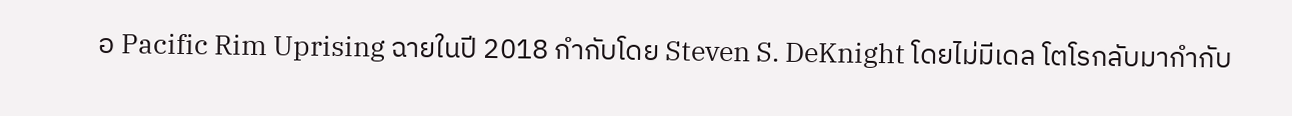อ Pacific Rim Uprising ฉายในปี 2018 กำกับโดย Steven S. DeKnight โดยไม่มีเดล โตโรกลับมากำกับ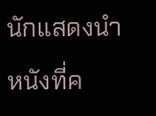นักแสดงนำ
หนังที่ค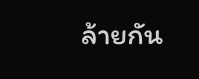ล้ายกัน